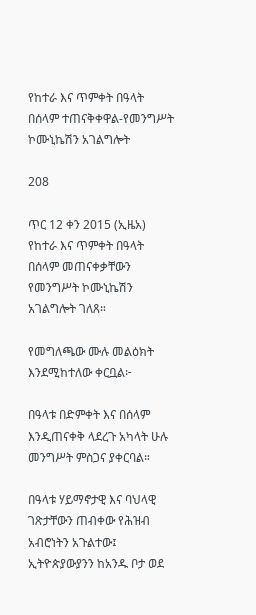የከተራ እና ጥምቀት በዓላት በሰላም ተጠናቅቀዋል-የመንግሥት ኮሙኒኬሽን አገልግሎት

208

ጥር 12 ቀን 2015 (ኢዜአ) የከተራ እና ጥምቀት በዓላት በሰላም መጠናቀቃቸውን የመንግሥት ኮሙኒኬሽን አገልግሎት ገለጸ።

የመግለጫው ሙሉ መልዕክት እንደሚከተለው ቀርቧል፦

በዓላቱ በድምቀት እና በሰላም እንዲጠናቀቅ ላደረጉ አካላት ሁሉ መንግሥት ምስጋና ያቀርባል።

በዓላቱ ሃይማኖታዊ እና ባህላዊ ገጽታቸውን ጠብቀው የሕዝብ አብሮነትን አጉልተው፤ ኢትዮጵያውያንን ከአንዱ ቦታ ወደ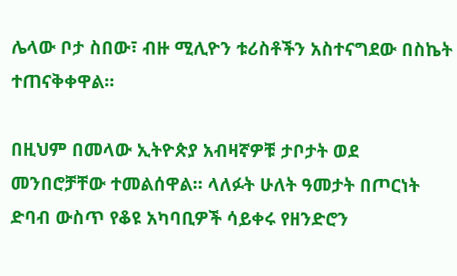ሌላው ቦታ ስበው፣ ብዙ ሚሊዮን ቱሪስቶችን አስተናግደው በስኬት ተጠናቅቀዋል።

በዚህም በመላው ኢትዮጵያ አብዛኛዎቹ ታቦታት ወደ መንበሮቻቸው ተመልሰዋል። ላለፉት ሁለት ዓመታት በጦርነት ድባብ ውስጥ የቆዩ አካባቢዎች ሳይቀሩ የዘንድሮን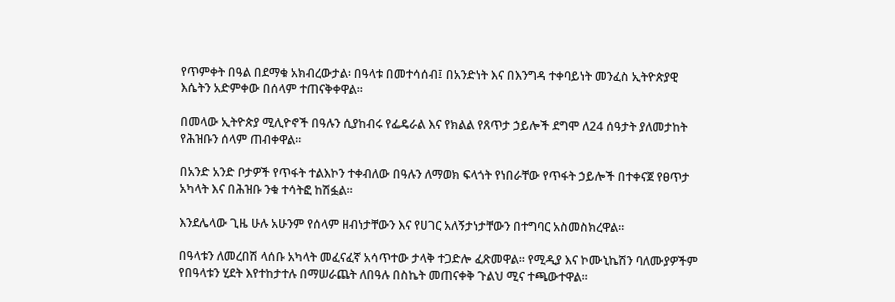የጥምቀት በዓል በደማቁ አክብረውታል፡ በዓላቱ በመተሳሰብ፤ በአንድነት እና በእንግዳ ተቀባይነት መንፈስ ኢትዮጵያዊ እሴትን አድምቀው በሰላም ተጠናቅቀዋል።

በመላው ኢትዮጵያ ሚሊዮኖች በዓሉን ሲያከብሩ የፌዴራል እና የክልል የጸጥታ ኃይሎች ደግሞ ለ24 ሰዓታት ያለመታከት የሕዝቡን ሰላም ጠብቀዋል።

በአንድ አንድ ቦታዎች የጥፋት ተልእኮን ተቀብለው በዓሉን ለማወክ ፍላጎት የነበራቸው የጥፋት ኃይሎች በተቀናጀ የፀጥታ አካላት እና በሕዝቡ ንቁ ተሳትፎ ከሽፏል።

እንደሌላው ጊዜ ሁሉ አሁንም የሰላም ዘብነታቸውን እና የሀገር አለኝታነታቸውን በተግባር አስመስክረዋል።

በዓላቱን ለመረበሽ ላሰቡ አካላት መፈናፈኛ አሳጥተው ታላቅ ተጋድሎ ፈጽመዋል። የሚዲያ እና ኮሙኒኬሽን ባለሙያዎችም የበዓላቱን ሂደት እየተከታተሉ በማሠራጨት ለበዓሉ በስኬት መጠናቀቅ ጉልህ ሚና ተጫውተዋል።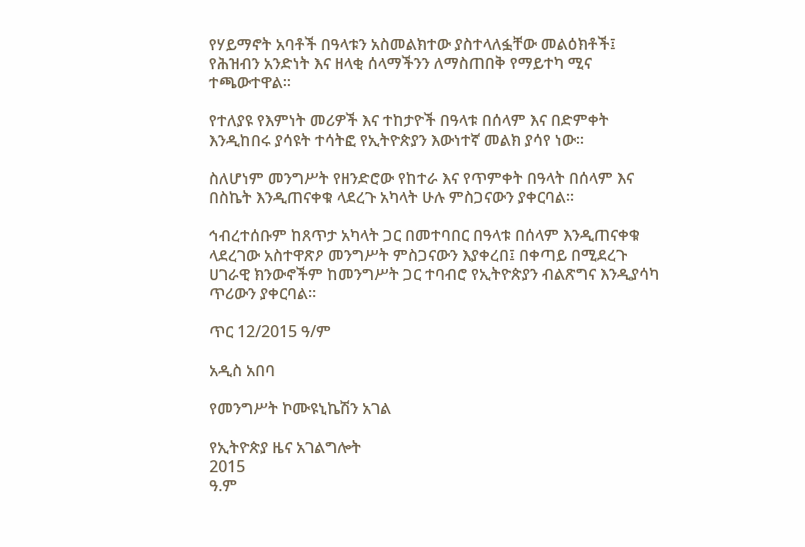የሃይማኖት አባቶች በዓላቱን አስመልክተው ያስተላለፏቸው መልዕክቶች፤ የሕዝብን አንድነት እና ዘላቂ ሰላማችንን ለማስጠበቅ የማይተካ ሚና ተጫውተዋል።

የተለያዩ የእምነት መሪዎች እና ተከታዮች በዓላቱ በሰላም እና በድምቀት እንዲከበሩ ያሳዩት ተሳትፎ የኢትዮጵያን እውነተኛ መልክ ያሳየ ነው።

ስለሆነም መንግሥት የዘንድሮው የከተራ እና የጥምቀት በዓላት በሰላም እና በስኬት እንዲጠናቀቁ ላደረጉ አካላት ሁሉ ምስጋናውን ያቀርባል።

ኅብረተሰቡም ከጸጥታ አካላት ጋር በመተባበር በዓላቱ በሰላም እንዲጠናቀቁ ላደረገው አስተዋጽዖ መንግሥት ምስጋናውን እያቀረበ፤ በቀጣይ በሚደረጉ ሀገራዊ ክንውኖችም ከመንግሥት ጋር ተባብሮ የኢትዮጵያን ብልጽግና እንዲያሳካ ጥሪውን ያቀርባል።

ጥር 12/2015 ዓ/ም

አዲስ አበባ

የመንግሥት ኮሙዩኒኬሽን አገል

የኢትዮጵያ ዜና አገልግሎት
2015
ዓ.ም